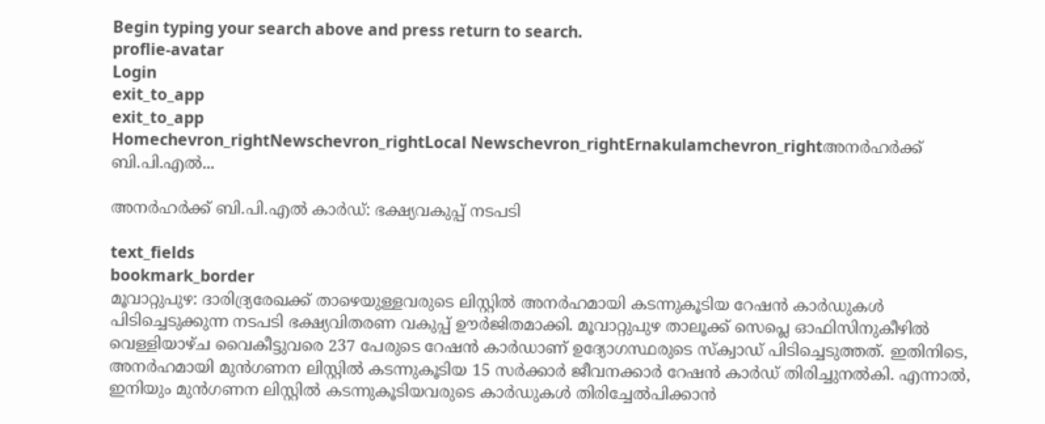Begin typing your search above and press return to search.
proflie-avatar
Login
exit_to_app
exit_to_app
Homechevron_rightNewschevron_rightLocal Newschevron_rightErnakulamchevron_rightഅനർഹർക്ക് ബി.പി.എൽ...

അനർഹർക്ക് ബി.പി.എൽ കാർഡ്: ഭക്ഷ്യവകുപ്പ് നടപടി

text_fields
bookmark_border
മൂവാറ്റുപുഴ: ദാരിദ്ര്യരേഖക്ക് താഴെയുള്ളവരുടെ ലിസ്റ്റിൽ അനർഹമായി കടന്നുകൂടിയ റേഷൻ കാർഡുകൾ പിടിച്ചെടുക്കുന്ന നടപടി ഭക്ഷ്യവിതരണ വകുപ്പ് ഊർജിതമാക്കി. മൂവാറ്റുപുഴ താലൂക്ക് സെപ്ലെ ഓഫിസിനുകീഴിൽ വെള്ളിയാഴ്ച വൈകീട്ടുവരെ 237 പേരുടെ റേഷൻ കാർഡാണ് ഉദ്യോഗസ്ഥരുടെ സ്ക്വാഡ് പിടിച്ചെടുത്തത്. ഇതിനിടെ, അനർഹമായി മുൻഗണന ലിസ്റ്റിൽ കടന്നുകൂടിയ 15 സർക്കാർ ജീവനക്കാർ റേഷൻ കാർഡ് തിരിച്ചുനൽകി. എന്നാൽ, ഇനിയും മുൻഗണന ലിസ്റ്റിൽ കടന്നുകൂടിയവരുടെ കാർഡുകൾ തിരിച്ചേൽപിക്കാൻ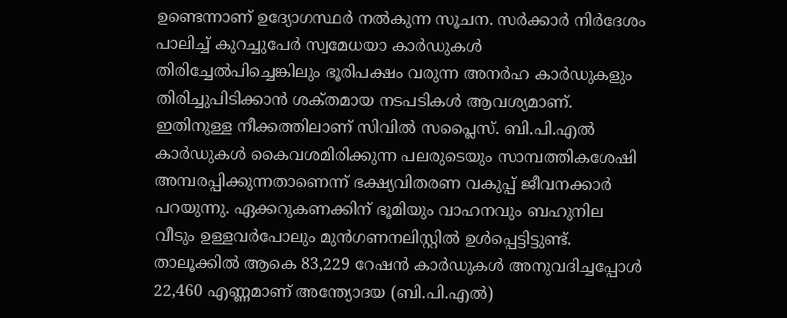ഉണ്ടെന്നാണ് ഉദ്യോഗസ്ഥർ നൽകുന്ന സൂചന. സർക്കാർ നിർദേശം പാലിച്ച്‌ കുറച്ചുപേർ സ്വമേധയാ കാർഡുകൾ തിരിച്ചേൽപിച്ചെങ്കിലും ഭൂരിപക്ഷം വരുന്ന അനർഹ കാർഡുകളും തിരിച്ചുപിടിക്കാൻ ശക്‌തമായ നടപടികൾ ആവശ്യമാണ്. ഇതിനുള്ള നീക്കത്തിലാണ് സിവിൽ സപ്ലൈസ്. ബി.പി.എൽ കാർഡുകൾ കൈവശമിരിക്കുന്ന പലരുടെയും സാമ്പത്തികശേഷി അമ്പരപ്പിക്കുന്നതാണെന്ന് ഭക്ഷ്യവിതരണ വകുപ്പ്‌ ജീവനക്കാർ പറയുന്നു. ഏക്കറുകണക്കിന്‌ ഭൂമിയും വാഹനവും ബഹുനില വീടും ഉള്ളവർപോലും മുൻഗണനലിസ്റ്റിൽ ഉൾപ്പെട്ടിട്ടുണ്ട്. താലൂക്കിൽ ആകെ 83,229 റേഷൻ കാർഡുകൾ അനുവദിച്ചപ്പോൾ 22,460 എണ്ണമാണ്‌ അന്ത്യോദയ (ബി.പി.എൽ)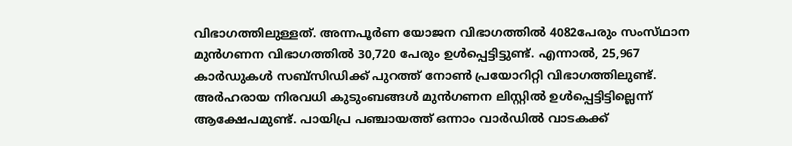വിഭാഗത്തിലുള്ളത്‌. അന്നപൂർണ യോജന വിഭാഗത്തിൽ 4082പേരും സംസ്‌ഥാന മുൻഗണന വിഭാഗത്തിൽ 30,720 പേരും ഉൾപ്പെട്ടിട്ടുണ്ട്‌. എന്നാൽ, 25,967 കാർഡുകൾ സബ്‌സിഡിക്ക്‌ പുറത്ത്‌ നോൺ പ്രയോറിറ്റി വിഭാഗത്തിലുണ്ട്‌. അർഹരായ നിരവധി കുടുംബങ്ങൾ മുൻഗണന ലിസ്റ്റിൽ ഉൾപ്പെട്ടിട്ടില്ലെന്ന് ആക്ഷേപമുണ്ട്. പായിപ്ര പഞ്ചായത്ത് ഒന്നാം വാർഡിൽ വാടകക്ക്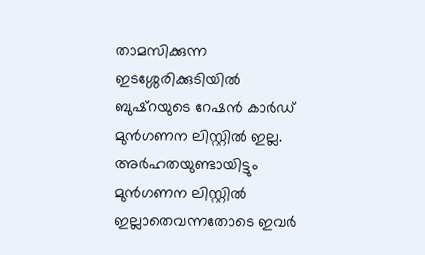താമസിക്കുന്ന ഇടശ്ശേരിക്കുടിയിൽ ബുഷ്റയുടെ റേഷൻ കാർഡ് മുൻഗണന ലിസ്റ്റിൽ ഇല്ല. അർഹതയുണ്ടായിട്ടും മുൻഗണന ലിസ്റ്റിൽ ഇല്ലാതെവന്നതോടെ ഇവർ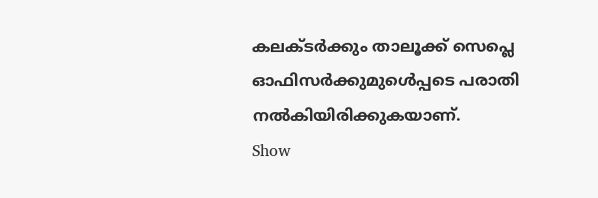കലക്ടർക്കും താലൂക്ക് സെപ്ലെ ഓഫിസർക്കുമുൾെപ്പടെ പരാതി നൽകിയിരിക്കുകയാണ്.
Show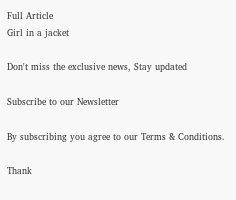Full Article
Girl in a jacket

Don't miss the exclusive news, Stay updated

Subscribe to our Newsletter

By subscribing you agree to our Terms & Conditions.

Thank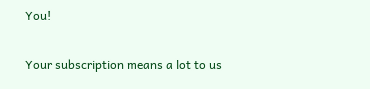You!

Your subscription means a lot to us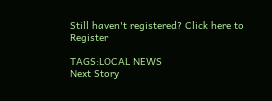Still haven't registered? Click here to Register

TAGS:LOCAL NEWS
Next Story